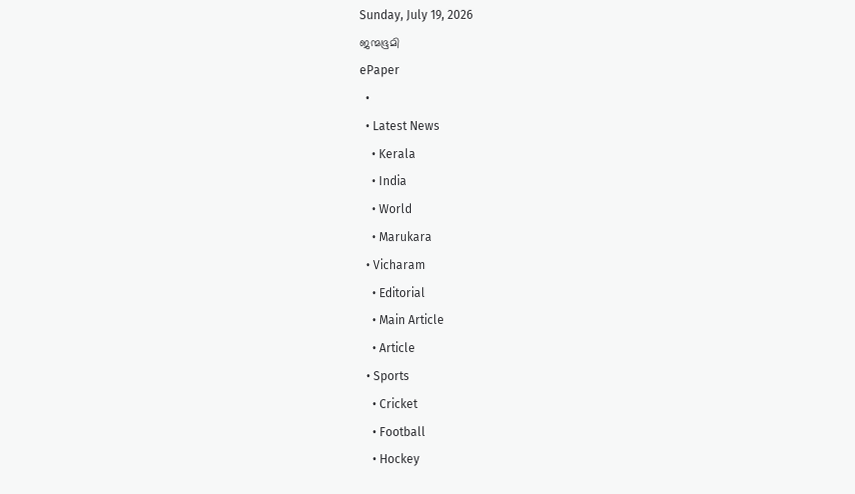Sunday, July 19, 2026
ജന്മഭൂമി
ePaper
  •
  • Latest News
    • Kerala
    • India
    • World
    • Marukara
  • Vicharam
    • Editorial
    • Main Article
    • Article
  • Sports
    • Cricket
    • Football
    • Hockey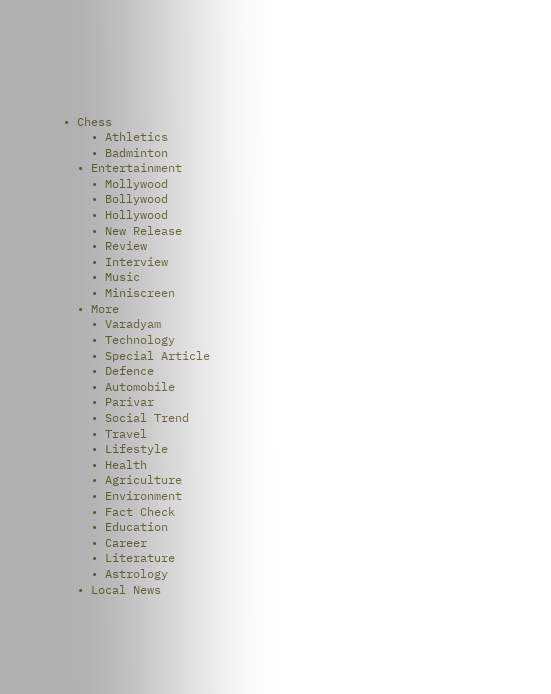• Chess
    • Athletics
    • Badminton
  • Entertainment
    • Mollywood
    • Bollywood
    • Hollywood
    • New Release
    • Review
    • Interview
    • Music
    • Miniscreen
  • More
    • Varadyam
    • Technology
    • Special Article
    • Defence
    • Automobile
    • Parivar
    • Social Trend
    • Travel
    • Lifestyle
    • Health
    • Agriculture
    • Environment
    • Fact Check
    • Education
    • Career
    • Literature
    • Astrology
  • Local News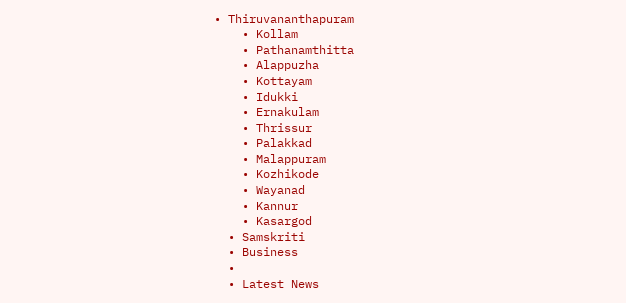• Thiruvananthapuram
    • Kollam
    • Pathanamthitta
    • Alappuzha
    • Kottayam
    • Idukki
    • Ernakulam
    • Thrissur
    • Palakkad
    • Malappuram
    • Kozhikode
    • Wayanad
    • Kannur
    • Kasargod
  • Samskriti
  • Business
  •
  • Latest News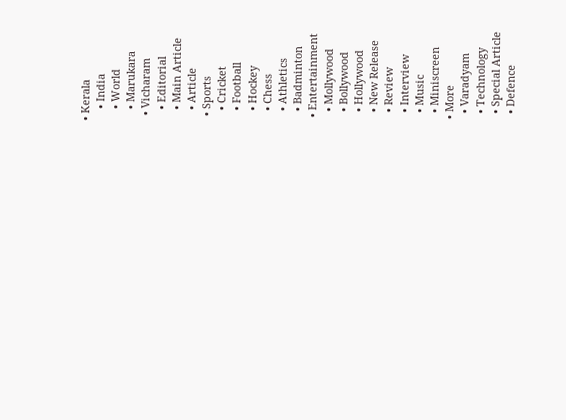• Kerala
    • India
    • World
    • Marukara
  • Vicharam
    • Editorial
    • Main Article
    • Article
  • Sports
    • Cricket
    • Football
    • Hockey
    • Chess
    • Athletics
    • Badminton
  • Entertainment
    • Mollywood
    • Bollywood
    • Hollywood
    • New Release
    • Review
    • Interview
    • Music
    • Miniscreen
  • More
    • Varadyam
    • Technology
    • Special Article
    • Defence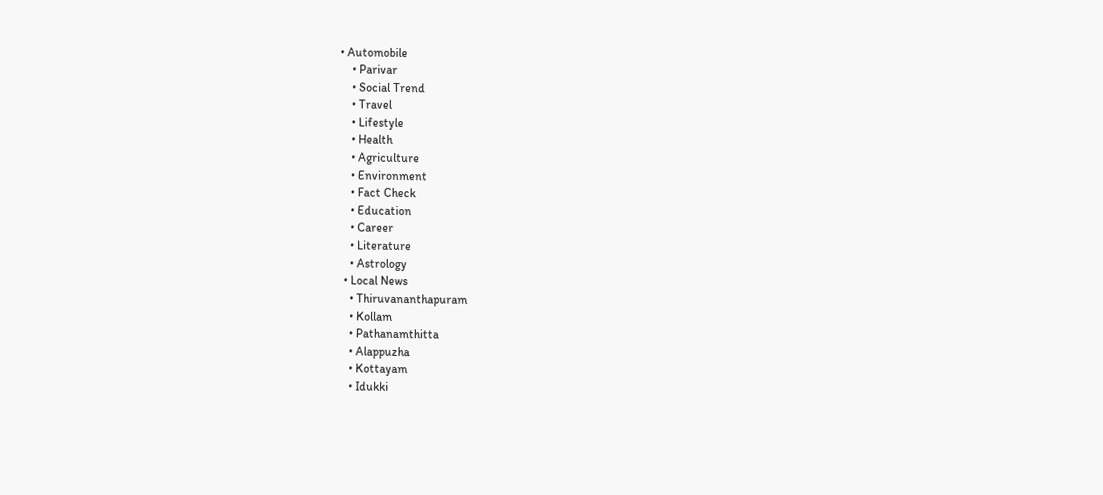• Automobile
    • Parivar
    • Social Trend
    • Travel
    • Lifestyle
    • Health
    • Agriculture
    • Environment
    • Fact Check
    • Education
    • Career
    • Literature
    • Astrology
  • Local News
    • Thiruvananthapuram
    • Kollam
    • Pathanamthitta
    • Alappuzha
    • Kottayam
    • Idukki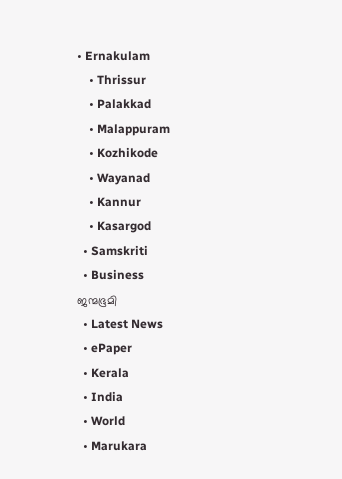• Ernakulam
    • Thrissur
    • Palakkad
    • Malappuram
    • Kozhikode
    • Wayanad
    • Kannur
    • Kasargod
  • Samskriti
  • Business
ജന്മഭൂമി
  • Latest News
  • ePaper
  • Kerala
  • India
  • World
  • Marukara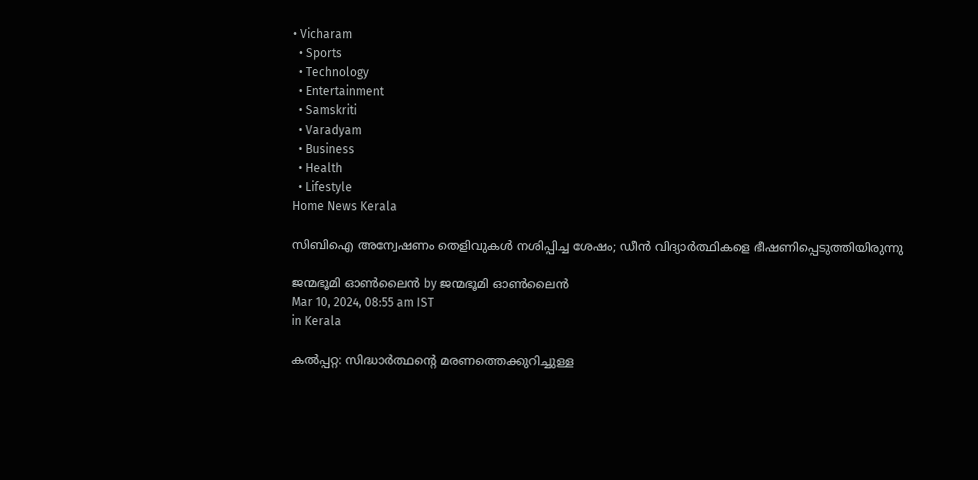• Vicharam
  • Sports
  • Technology
  • Entertainment
  • Samskriti
  • Varadyam
  • Business
  • Health
  • Lifestyle
Home News Kerala

സിബിഐ അന്വേഷണം തെളിവുകള്‍ നശിപ്പിച്ച ശേഷം; ഡീന്‍ വിദ്യാര്‍ത്ഥികളെ ഭീഷണിപ്പെടുത്തിയിരുന്നു

ജന്മഭൂമി ഓണ്‍ലൈന്‍ by ജന്മഭൂമി ഓണ്‍ലൈന്‍
Mar 10, 2024, 08:55 am IST
in Kerala

കല്‍പ്പറ്റ: സിദ്ധാര്‍ത്ഥന്റെ മരണത്തെക്കുറിച്ചുള്ള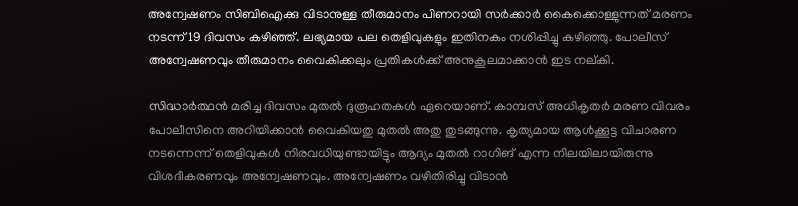അന്വേഷണം സിബിഐക്കു വിടാനുള്ള തീരുമാനം പിണറായി സര്‍ക്കാര്‍ കൈക്കൊള്ളുന്നത് മരണം നടന്ന് 19 ദിവസം കഴിഞ്ഞ്. ലഭ്യമായ പല തെളിവുകളും ഇതിനകം നശിപ്പിച്ചു കഴിഞ്ഞു. പോലീസ് അന്വേഷണവും തീരുമാനം വൈകിക്കലും പ്രതികള്‍ക്ക് അനുകൂലമാക്കാന്‍ ഇട നല്കി.

സിദ്ധാര്‍ത്ഥന്‍ മരിച്ച ദിവസം മുതല്‍ ദുരൂഹതകള്‍ ഏറെയാണ്. കാമ്പസ് അധികൃതര്‍ മരണ വിവരം പോലീസിനെ അറിയിക്കാന്‍ വൈകിയതു മുതല്‍ അതു തുടങ്ങുന്നു. കൃത്യമായ ആള്‍ക്കൂട്ട വിചാരണ നടന്നെന്ന് തെളിവുകള്‍ നിരവധിയുണ്ടായിട്ടും ആദ്യം മുതല്‍ റാഗിങ് എന്ന നിലയിലായിരുന്നു വിശദീകരണവും അന്വേഷണവും. അന്വേഷണം വഴിതിരിച്ചു വിടാന്‍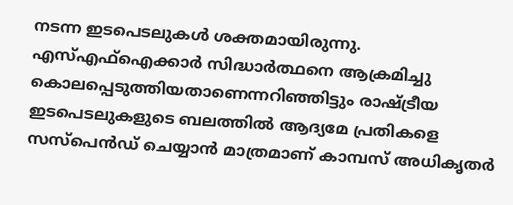നടന്ന ഇടപെടലുകള്‍ ശക്തമായിരുന്നു. എസ്എഫ്‌ഐക്കാര്‍ സിദ്ധാര്‍ത്ഥനെ ആക്രമിച്ചു കൊലപ്പെടുത്തിയതാണെന്നറിഞ്ഞിട്ടും രാഷ്‌ട്രീയ ഇടപെടലുകളുടെ ബലത്തില്‍ ആദ്യമേ പ്രതികളെ സസ്‌പെന്‍ഡ് ചെയ്യാന്‍ മാത്രമാണ് കാമ്പസ് അധികൃതര്‍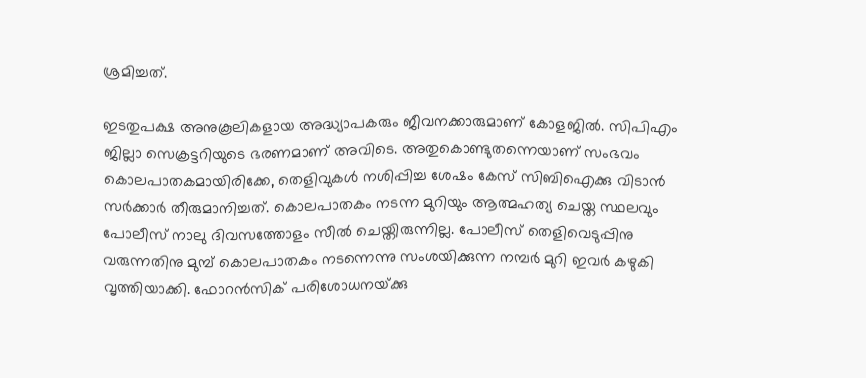ശ്രമിച്ചത്.

ഇടതുപക്ഷ അനുകൂലികളായ അദ്ധ്യാപകരും ജീവനക്കാരുമാണ് കോളജില്‍. സിപിഎം ജില്ലാ സെക്രട്ടറിയുടെ ഭരണമാണ് അവിടെ. അതുകൊണ്ടുതന്നെയാണ് സംഭവം കൊലപാതകമായിരിക്കേ, തെളിവുകള്‍ നശിപ്പിച്ച ശേഷം കേസ് സിബിഐക്കു വിടാന്‍ സര്‍ക്കാര്‍ തീരുമാനിച്ചത്. കൊലപാതകം നടന്ന മുറിയും ആത്മഹത്യ ചെയ്ത സ്ഥലവും പോലീസ് നാലു ദിവസത്തോളം സീല്‍ ചെയ്തിരുന്നില്ല. പോലീസ് തെളിവെടുപ്പിനു വരുന്നതിനു മുമ്പ് കൊലപാതകം നടന്നെന്നു സംശയിക്കുന്ന നമ്പര്‍ മുറി ഇവര്‍ കഴുകി വൃത്തിയാക്കി. ഫോറന്‍സിക് പരിശോധനയ്‌ക്കു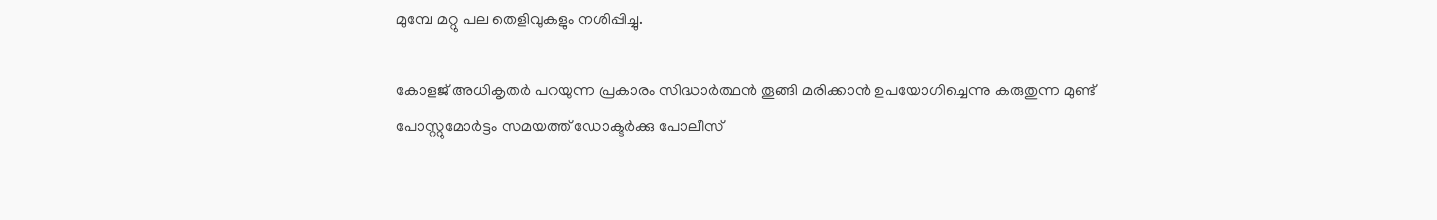മുമ്പേ മറ്റു പല തെളിവുകളും നശിപ്പിച്ചു.

കോളജ് അധികൃതര്‍ പറയുന്ന പ്രകാരം സിദ്ധാര്‍ത്ഥന്‍ തൂങ്ങി മരിക്കാന്‍ ഉപയോഗിച്ചെന്നു കരുതുന്ന മുണ്ട് പോസ്റ്റുമോര്‍ട്ടം സമയത്ത് ഡോക്ടര്‍ക്കു പോലീസ്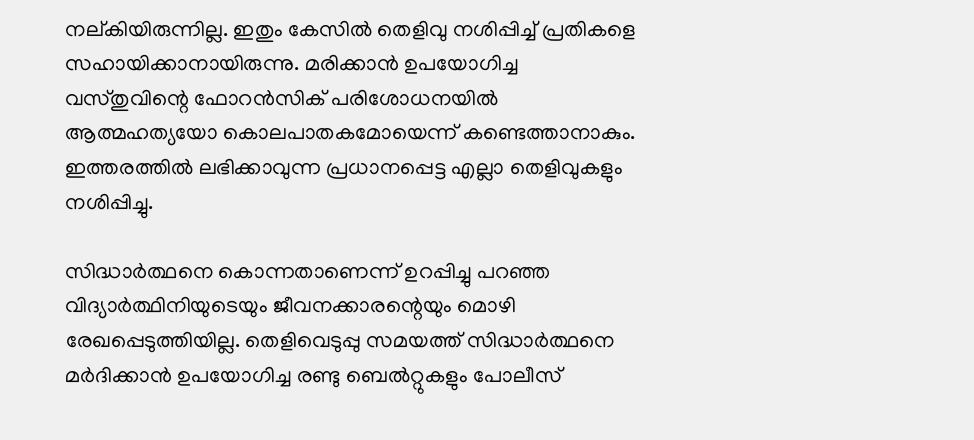നല്കിയിരുന്നില്ല. ഇതും കേസില്‍ തെളിവു നശിപ്പിച്ച് പ്രതികളെ സഹായിക്കാനായിരുന്നു. മരിക്കാന്‍ ഉപയോഗിച്ച വസ്തുവിന്റെ ഫോറന്‍സിക് പരിശോധനയില്‍ ആത്മഹത്യയോ കൊലപാതകമോയെന്ന് കണ്ടെത്താനാകും. ഇത്തരത്തില്‍ ലഭിക്കാവുന്ന പ്രധാനപ്പെട്ട എല്ലാ തെളിവുകളും നശിപ്പിച്ചു.

സിദ്ധാര്‍ത്ഥനെ കൊന്നതാണെന്ന് ഉറപ്പിച്ചു പറഞ്ഞ വിദ്യാര്‍ത്ഥിനിയുടെയും ജീവനക്കാരന്റെയും മൊഴി രേഖപ്പെടുത്തിയില്ല. തെളിവെടുപ്പു സമയത്ത് സിദ്ധാര്‍ത്ഥനെ മര്‍ദിക്കാന്‍ ഉപയോഗിച്ച രണ്ടു ബെല്‍റ്റുകളും പോലീസ്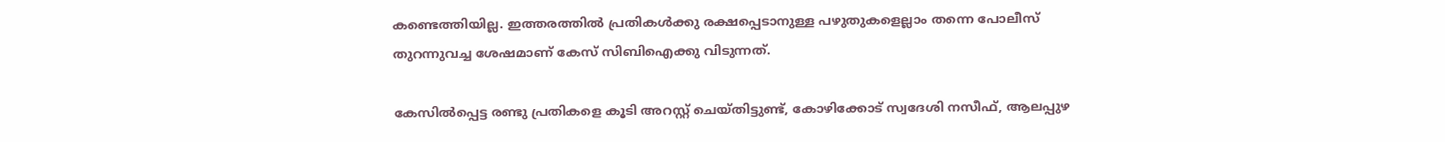കണ്ടെത്തിയില്ല. ഇത്തരത്തില്‍ പ്രതികള്‍ക്കു രക്ഷപ്പെടാനുള്ള പഴുതുകളെല്ലാം തന്നെ പോലീസ് തുറന്നുവച്ച ശേഷമാണ് കേസ് സിബിഐക്കു വിടുന്നത്.

കേസില്‍പ്പെട്ട രണ്ടു പ്രതികളെ കൂടി അറസ്റ്റ് ചെയ്തിട്ടുണ്ട്, കോഴിക്കോട് സ്വദേശി നസീഫ്, ആലപ്പുഴ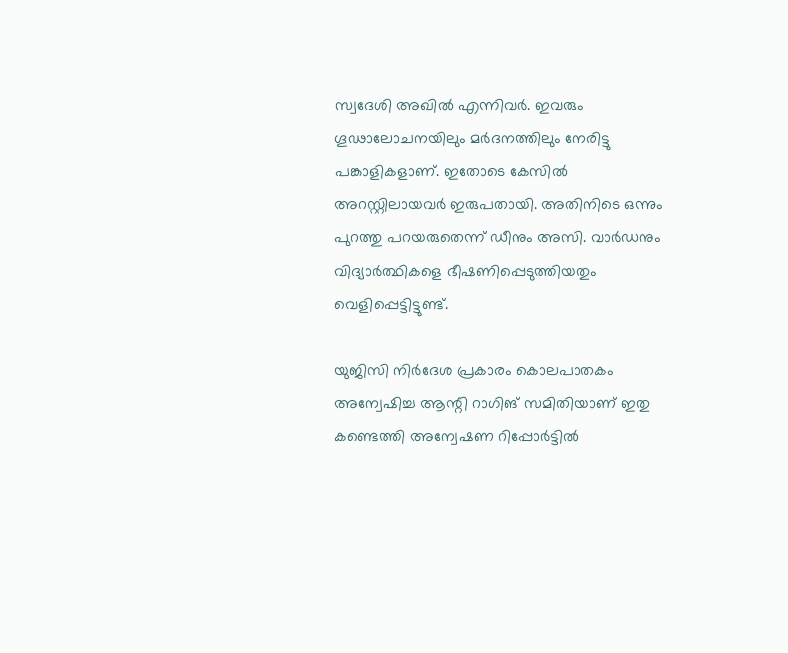സ്വദേശി അഖില്‍ എന്നിവര്‍. ഇവരും ഗൂഢാലോചനയിലും മര്‍ദനത്തിലും നേരിട്ടു പങ്കാളികളാണ്. ഇതോടെ കേസില്‍ അറസ്റ്റിലായവര്‍ ഇരുപതായി. അതിനിടെ ഒന്നും പുറത്തു പറയരുതെന്ന് ഡീനും അസി. വാര്‍ഡനും വിദ്യാര്‍ത്ഥികളെ ഭീഷണിപ്പെടുത്തിയതും വെളിപ്പെട്ടിട്ടുണ്ട്.

യുജിസി നിര്‍ദേശ പ്രകാരം കൊലപാതകം അന്വേഷിച്ച ആന്റി റാഗിങ് സമിതിയാണ് ഇതു കണ്ടെത്തി അന്വേഷണ റിപ്പോര്‍ട്ടില്‍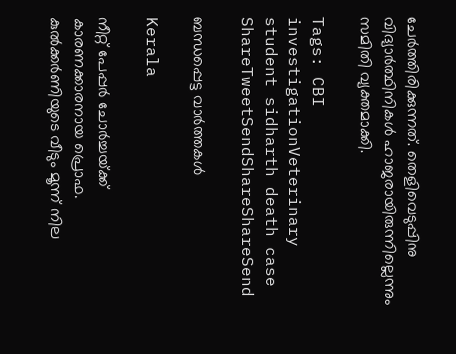ചേര്‍ത്തിരിക്കുന്നത്. തെളിവെടുപ്പിനു വിദ്യാര്‍ത്ഥിനികള്‍ ഹാജരായിരുന്നില്ലെന്നും സമിതി വ്യക്തമാക്കി.

Tags: CBI investigationVeterinary student sidharth death case
ShareTweetSendShareShareSend

ബന്ധപ്പെട്ട വാര്‍ത്തകള്‍

Kerala

നീറ്റ് പേപ്പര്‍ ചോര്‍ച്ചയ്‌ക്ക് കാരണക്കാരനായ പ്രൊഫ. കുല്‍ക്കര്‍ണിയുടെ വീടും മൂന്ന് നില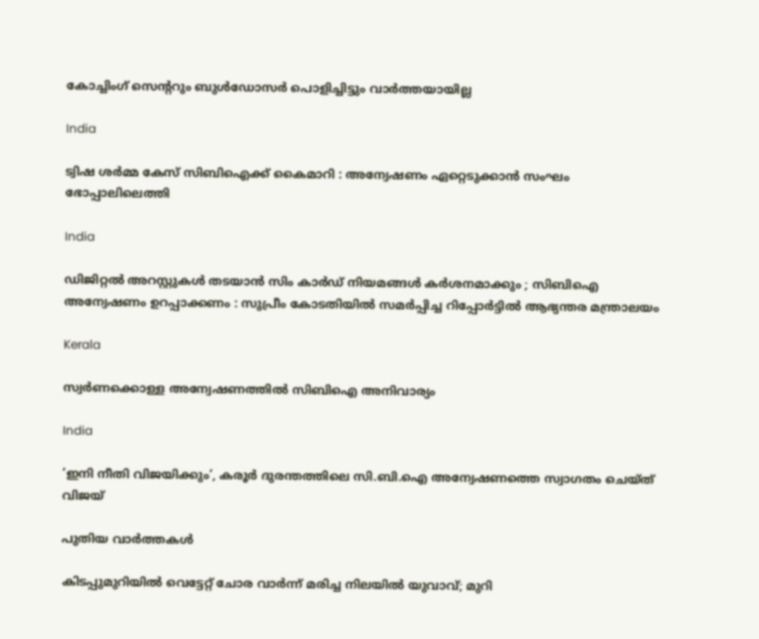കോച്ചിംഗ് സെ‍ന്‍ററും ബുള്‍ഡോസര്‍ പൊളിച്ചിട്ടും വാര്‍ത്തയായില്ല

India

ട്വിഷ ശർമ്മ കേസ് സിബിഐക്ക് കൈമാറി : അന്വേഷണം ഏറ്റെടുക്കാൻ സംഘം ഭോപ്പാലിലെത്തി

India

ഡിജിറ്റൽ അറസ്റ്റുകൾ തടയാൻ സിം കാർഡ് നിയമങ്ങൾ കർശനമാക്കും ; സിബിഐ അന്വേഷണം ഉറപ്പാക്കണം : സുപ്രീം കോടതിയിൽ സമർപ്പിച്ച റിപ്പോർട്ടിൽ ആഭ്യന്തര മന്ത്രാലയം

Kerala

സ്വര്‍ണക്കൊള്ള അന്വേഷണത്തില്‍ സിബിഐ അനിവാര്യം

India

‘ഇനി നീതി വിജയിക്കും’, കരൂര്‍ ദുരന്തത്തിലെ സി.ബി.ഐ അന്വേഷണത്തെ സ്വാഗതം ചെയ്ത് വിജയ്

പുതിയ വാര്‍ത്തകള്‍

കിടപ്പുമുറിയിൽ വെട്ടേറ്റ് ചോര വാർന്ന് മരിച്ച നിലയിൽ യുവാവ്; മുറി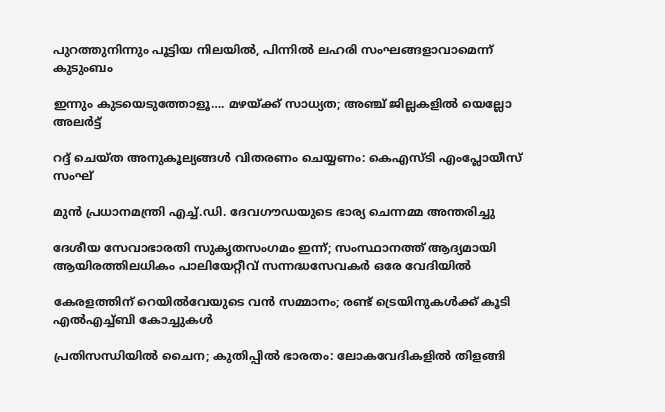പുറത്തുനിന്നും പൂട്ടിയ നിലയിൽ, പിന്നിൽ ലഹരി സംഘങ്ങളാവാമെന്ന് കുടുംബം

ഇന്നും കുടയെടുത്തോളൂ…. മഴയ്‌ക്ക് സാധ്യത; അഞ്ച് ജില്ലകളിൽ യെല്ലോ അലർട്ട്

റദ്ദ് ചെയ്ത അനുകൂല്യങ്ങള്‍ വിതരണം ചെയ്യണം: കെഎസ്ടി എംപ്ലോയീസ് സംഘ്

മുൻ പ്രധാനമന്ത്രി എച്ച്.ഡി. ദേവഗൗഡയുടെ ഭാര്യ ചെന്നമ്മ അന്തരിച്ചു

ദേശീയ സേവാഭാരതി സുകൃതസംഗമം ഇന്ന്; സംസ്ഥാനത്ത് ആദ്യമായി ആയിരത്തിലധികം പാലിയേറ്റീവ് സന്നദ്ധസേവകര്‍ ഒരേ വേദിയില്‍

കേരളത്തിന് റെയില്‍വേയുടെ വന്‍ സമ്മാനം; രണ്ട് ട്രെയിനുകള്‍ക്ക് കൂടി എല്‍എച്ച്ബി കോച്ചുകള്‍

പ്രതിസന്ധിയില്‍ ചൈന; കുതിപ്പില്‍ ഭാരതം: ലോകവേദികളില്‍ തിളങ്ങി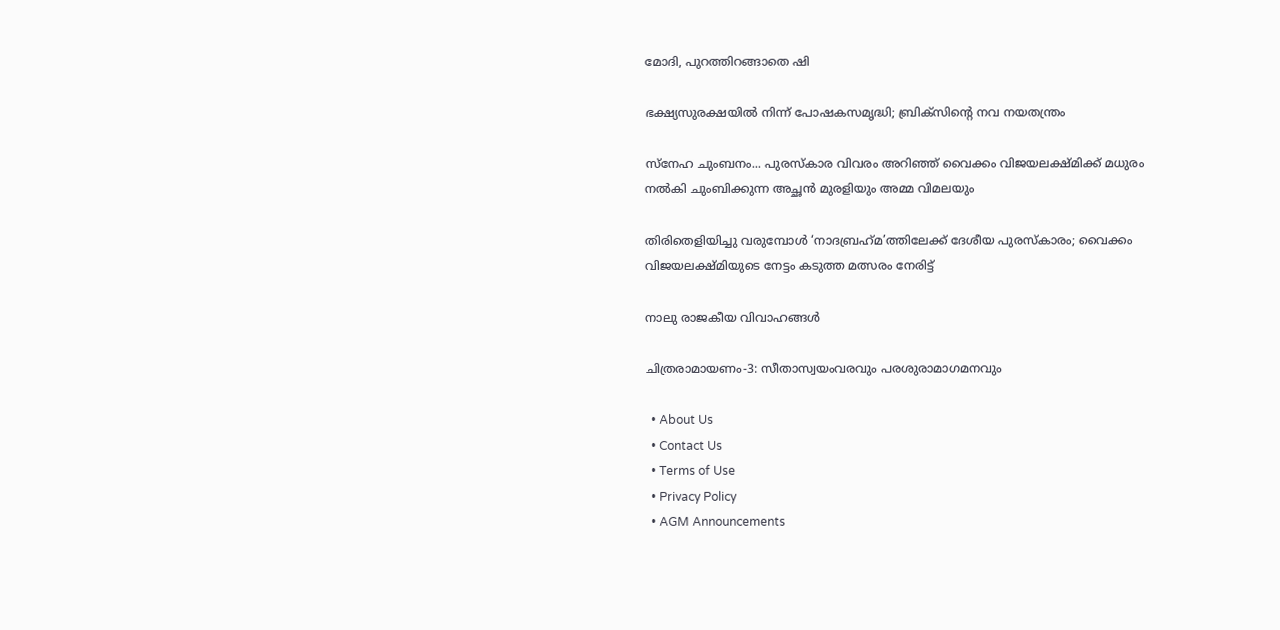മോദി, പുറത്തിറങ്ങാതെ ഷി

ഭക്ഷ്യസുരക്ഷയില്‍ നിന്ന് പോഷകസമൃദ്ധി; ബ്രിക്‌സിന്റെ നവ നയതന്ത്രം

സ്‌നേഹ ചുംബനം... പുരസ്‌കാര വിവരം അറിഞ്ഞ് വൈക്കം വിജയലക്ഷ്മിക്ക് മധുരം നല്‍കി ചുംബിക്കുന്ന അച്ഛന്‍ മുരളിയും അമ്മ വിമലയും

തിരിതെളിയിച്ചു വരുമ്പോള്‍ ‘നാദബ്രഹ്‌മ’ത്തിലേക്ക് ദേശീയ പുരസ്‌കാരം; വൈക്കം വിജയലക്ഷ്മിയുടെ നേട്ടം കടുത്ത മത്സരം നേരിട്ട്

നാലു രാജകീയ വിവാഹങ്ങള്‍

ചിത്രരാമായണം-3: സീതാസ്വയംവരവും പരശുരാമാഗമനവും

  • About Us
  • Contact Us
  • Terms of Use
  • Privacy Policy
  • AGM Announcements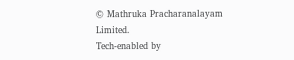© Mathruka Pracharanalayam Limited.
Tech-enabled by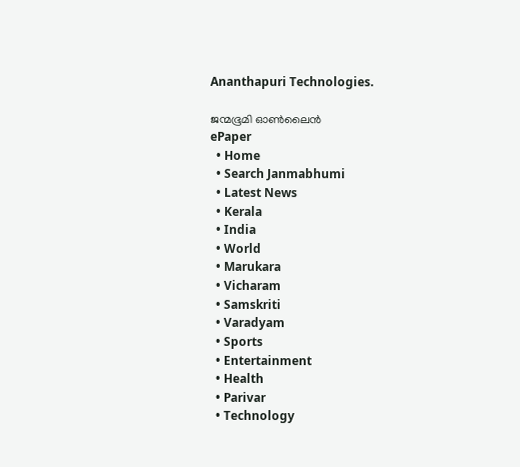Ananthapuri Technologies.

ജന്മഭൂമി ഓണ്‍ലൈന്‍
ePaper
  • Home
  • Search Janmabhumi
  • Latest News
  • Kerala
  • India
  • World
  • Marukara
  • Vicharam
  • Samskriti
  • Varadyam
  • Sports
  • Entertainment
  • Health
  • Parivar
  • Technology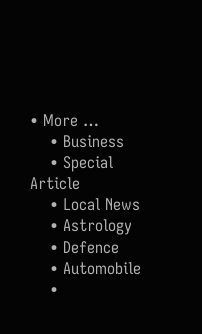• More …
    • Business
    • Special Article
    • Local News
    • Astrology
    • Defence
    • Automobile
    •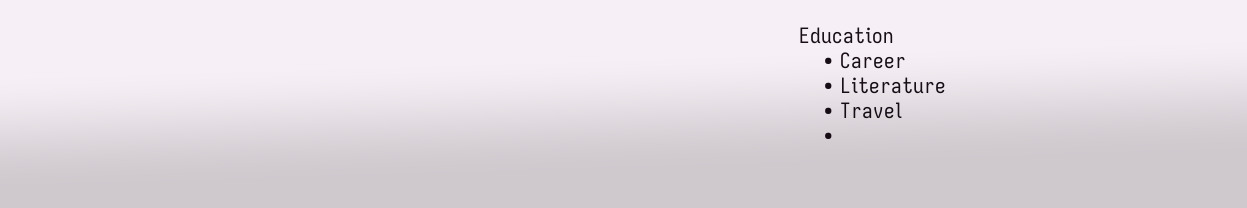Education
    • Career
    • Literature
    • Travel
    •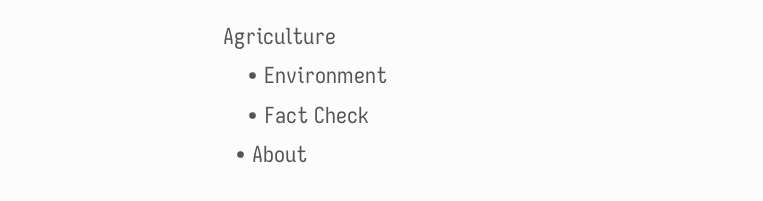Agriculture
    • Environment
    • Fact Check
  • About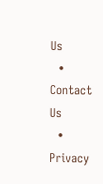Us
  • Contact Us
  • Privacy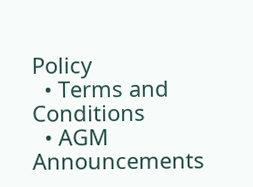Policy
  • Terms and Conditions
  • AGM Announcements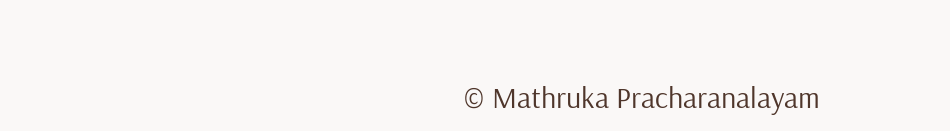© Mathruka Pracharanalayam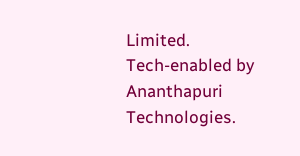Limited.
Tech-enabled by Ananthapuri Technologies.